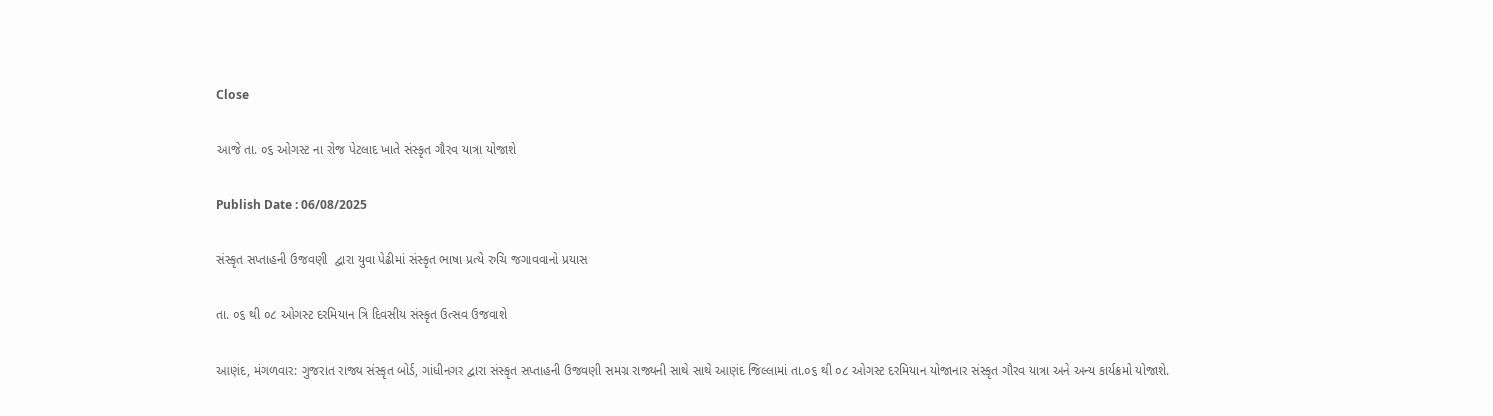Close

આજે તા. ૦૬ ઓગસ્ટ ના રોજ પેટલાદ ખાતે સંસ્કૃત ગૌરવ યાત્રા યોજાશે

Publish Date : 06/08/2025

સંસ્કૃત સપ્તાહની ઉજવણી  દ્વારા યુવા પેઢીમાં સંસ્કૃત ભાષા પ્રત્યે રુચિ જગાવવાનો પ્રયાસ

તા. ૦૬ થી ૦૮ ઓગસ્ટ દરમિયાન ત્રિ દિવસીય સંસ્કૃત ઉત્સવ ઉજવાશે

આણંદ, મંગળવાર: ગુજરાત રાજ્ય સંસ્કૃત બોર્ડ, ગાંધીનગર દ્વારા સંસ્કૃત સપ્તાહની ઉજવણી સમગ્ર રાજ્યની સાથે સાથે આણંદ જિલ્લામાં તા.૦૬ થી ૦૮ ઓગસ્ટ દરમિયાન યોજાનાર સંસ્કૃત ગૌરવ યાત્રા અને અન્ય કાર્યક્રમો યોજાશે.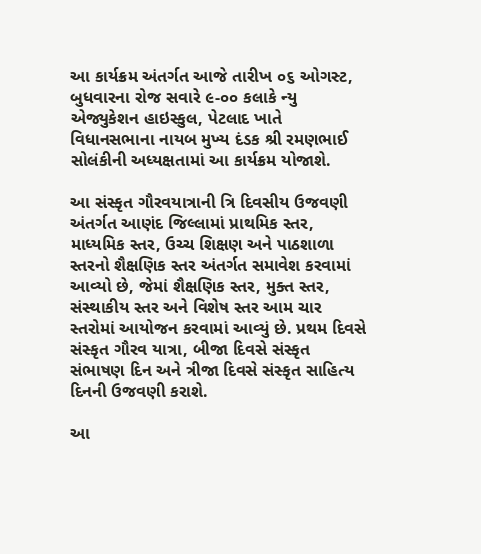આ કાર્યક્રમ અંતર્ગત આજે તારીખ ૦૬ ઓગસ્ટ, બુધવારના રોજ સવારે ૯-૦૦ કલાકે ન્યુ એજ્યુકેશન હાઇસ્કુલ, પેટલાદ ખાતે વિધાનસભાના નાયબ મુખ્ય દંડક શ્રી રમણભાઈ સોલંકીની અધ્યક્ષતામાં આ કાર્યક્રમ યોજાશે.

આ સંસ્કૃત ગૌરવયાત્રાની ત્રિ દિવસીય ઉજવણી અંતર્ગત આણંદ જિલ્લામાં પ્રાથમિક સ્તર, માધ્યમિક સ્તર, ઉચ્ચ શિક્ષણ અને પાઠશાળા સ્તરનો શૈક્ષણિક સ્તર અંતર્ગત સમાવેશ કરવામાં આવ્યો છે, જેમાં શૈક્ષણિક સ્તર, મુક્ત સ્તર, સંસ્થાકીય સ્તર અને વિશેષ સ્તર આમ ચાર સ્તરોમાં આયોજન કરવામાં આવ્યું છે. પ્રથમ દિવસે સંસ્કૃત ગૌરવ યાત્રા, બીજા દિવસે સંસ્કૃત સંભાષણ દિન અને ત્રીજા દિવસે સંસ્કૃત સાહિત્ય દિનની ઉજવણી કરાશે.

આ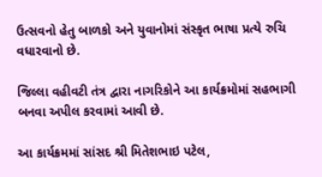ઉત્સવનો હેતુ બાળકો અને યુવાનોમાં સંસ્કૃત ભાષા પ્રત્યે રુચિ વધારવાનો છે.

જિલ્લા વહીવટી તંત્ર દ્વારા નાગરિકોને આ કાર્યક્રમોમાં સહભાગી બનવા અપીલ કરવામાં આવી છે.

આ કાર્યક્રમમાં સાંસદ શ્રી મિતેશભાઇ પટેલ,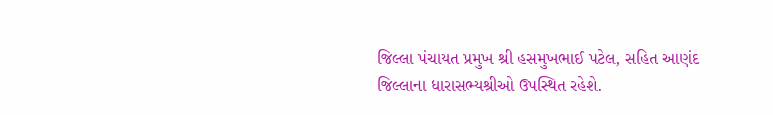જિલ્લા પંચાયત પ્રમુખ શ્રી હસમુખભાઈ પટેલ, સહિત આણંદ જિલ્લાના ધારાસભ્યશ્રીઓ ઉપસ્થિત રહેશે.